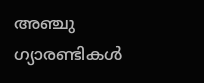അഞ്ചു ഗ്യാരണ്ടികള്‍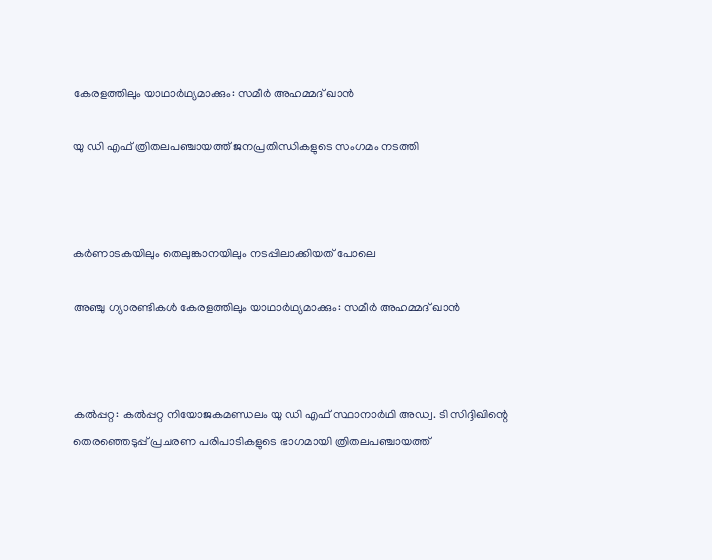കേരളത്തിലും യാഥാര്‍ഥ്യമാക്കും: സമീര്‍ അഹമ്മദ് ഖാന്‍

യു ഡി എഫ് ത്രിതലപഞ്ചായത്ത് ജനപ്രതിന്ധികളുടെ സംഗമം നടത്തി



കര്‍ണാടകയിലും തെലുങ്കാനയിലും നടപ്പിലാക്കിയത് പോലെ

അഞ്ചു ഗ്യാരണ്ടികള്‍ കേരളത്തിലും യാഥാര്‍ഥ്യമാക്കും: സമീര്‍ അഹമ്മദ് ഖാന്‍



കല്‍പ്പറ്റ: കല്‍പ്പറ്റ നിയോജകമണ്ഡലം യു ഡി എഫ് സ്ഥാനാര്‍ഥി അഡ്വ. ടി സിദ്ദിഖിന്റെ തെരഞ്ഞെടുപ്പ് പ്രചരണ പരിപാടികളുടെ ഭാഗമായി ത്രിതലപഞ്ചായത്ത്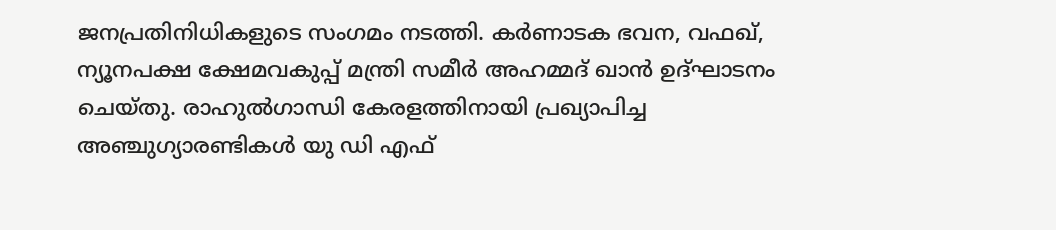ജനപ്രതിനിധികളുടെ സംഗമം നടത്തി. കര്‍ണാടക ഭവന, വഫഖ്, ന്യൂനപക്ഷ ക്ഷേമവകുപ്പ് മന്ത്രി സമീര്‍ അഹമ്മദ് ഖാന്‍ ഉദ്ഘാടനം ചെയ്തു. രാഹുല്‍ഗാന്ധി കേരളത്തിനായി പ്രഖ്യാപിച്ച അഞ്ചുഗ്യാരണ്ടികള്‍ യു ഡി എഫ്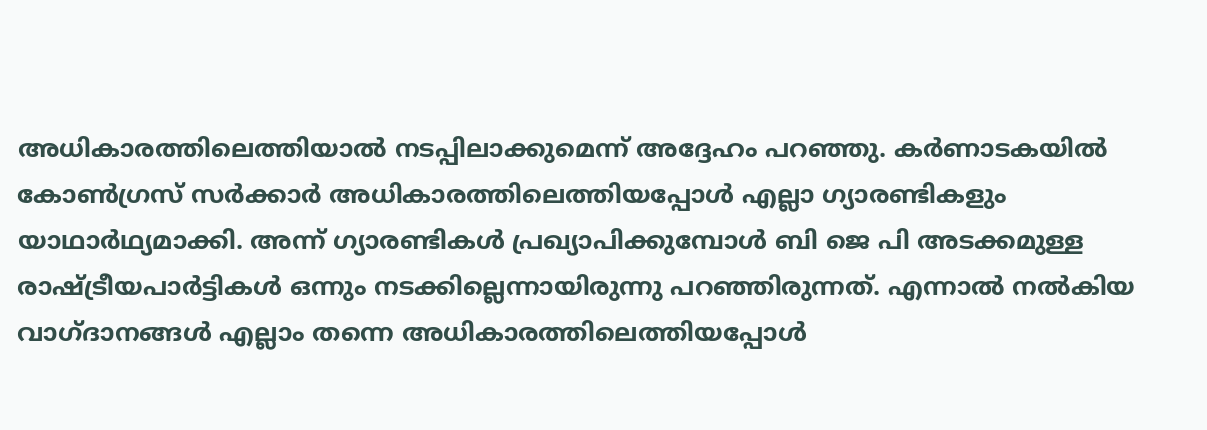അധികാരത്തിലെത്തിയാല്‍ നടപ്പിലാക്കുമെന്ന് അദ്ദേഹം പറഞ്ഞു. കര്‍ണാടകയില്‍ കോണ്‍ഗ്രസ് സര്‍ക്കാര്‍ അധികാരത്തിലെത്തിയപ്പോള്‍ എല്ലാ ഗ്യാരണ്ടികളും യാഥാര്‍ഥ്യമാക്കി. അന്ന് ഗ്യാരണ്ടികള്‍ പ്രഖ്യാപിക്കുമ്പോള്‍ ബി ജെ പി അടക്കമുള്ള രാഷ്ട്രീയപാര്‍ട്ടികള്‍ ഒന്നും നടക്കില്ലെന്നായിരുന്നു പറഞ്ഞിരുന്നത്. എന്നാല്‍ നല്‍കിയ വാഗ്ദാനങ്ങള്‍ എല്ലാം തന്നെ അധികാരത്തിലെത്തിയപ്പോള്‍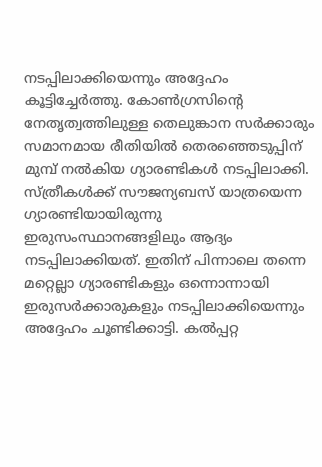നടപ്പിലാക്കിയെന്നും അദ്ദേഹം കൂട്ടിച്ചേര്‍ത്തു. കോണ്‍ഗ്രസിന്റെ നേതൃത്വത്തിലുള്ള തെലുങ്കാന സര്‍ക്കാരും സമാനമായ രീതിയില്‍ തെരഞ്ഞെടുപ്പിന് മുമ്പ് നല്‍കിയ ഗ്യാരണ്ടികള്‍ നടപ്പിലാക്കി. സ്ത്രീകള്‍ക്ക് സൗജന്യബസ് യാത്രയെന്ന ഗ്യാരണ്ടിയായിരുന്നു ഇരുസംസ്ഥാനങ്ങളിലും ആദ്യം നടപ്പിലാക്കിയത്. ഇതിന് പിന്നാലെ തന്നെ മറ്റെല്ലാ ഗ്യാരണ്ടികളും ഒന്നൊന്നായി ഇരുസര്‍ക്കാരുകളും നടപ്പിലാക്കിയെന്നും അദ്ദേഹം ചൂണ്ടിക്കാട്ടി. കല്‍പ്പറ്റ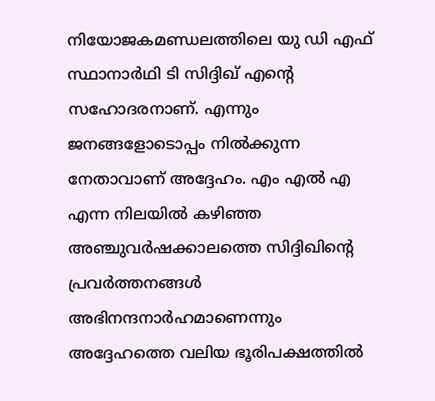നിയോജകമണ്ഡലത്തിലെ യു ഡി എഫ് സ്ഥാനാര്‍ഥി ടി സിദ്ദിഖ് എന്റെ സഹോദരനാണ്. എന്നും ജനങ്ങളോടൊപ്പം നില്‍ക്കുന്ന നേതാവാണ് അദ്ദേഹം. എം എല്‍ എ എന്ന നിലയില്‍ കഴിഞ്ഞ അഞ്ചുവര്‍ഷക്കാലത്തെ സിദ്ദിഖിന്റെ പ്രവര്‍ത്തനങ്ങള്‍ അഭിനന്ദനാര്‍ഹമാണെന്നും അദ്ദേഹത്തെ വലിയ ഭൂരിപക്ഷത്തില്‍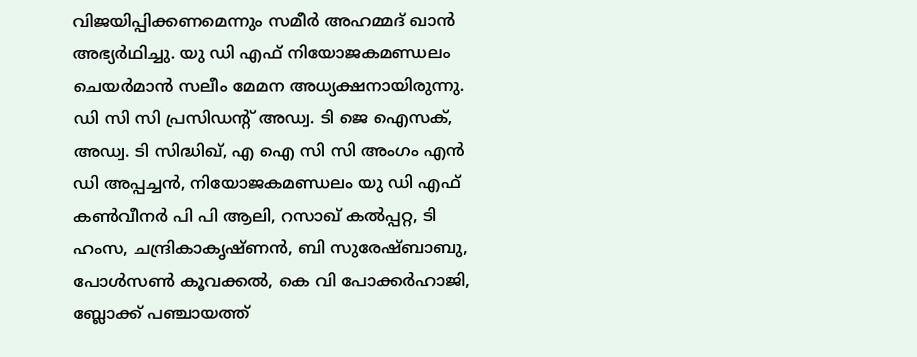വിജയിപ്പിക്കണമെന്നും സമീര്‍ അഹമ്മദ് ഖാന്‍ അഭ്യര്‍ഥിച്ചു. യു ഡി എഫ് നിയോജകമണ്ഡലം ചെയര്‍മാന്‍ സലീം മേമന അധ്യക്ഷനായിരുന്നു. ഡി സി സി പ്രസിഡന്റ് അഡ്വ. ടി ജെ ഐസക്, അഡ്വ. ടി സിദ്ധിഖ്, എ ഐ സി സി അംഗം എന്‍ ഡി അപ്പച്ചന്‍, നിയോജകമണ്ഡലം യു ഡി എഫ് കണ്‍വീനര്‍ പി പി ആലി, റസാഖ് കല്‍പ്പറ്റ, ടി ഹംസ, ചന്ദ്രികാകൃഷ്ണന്‍, ബി സുരേഷ്ബാബു, പോള്‍സണ്‍ കൂവക്കല്‍, കെ വി പോക്കര്‍ഹാജി, ബ്ലോക്ക് പഞ്ചായത്ത്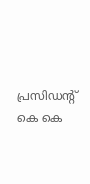പ്രസിഡന്റ് കെ കെ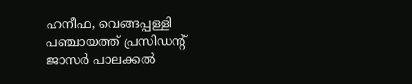ഹനീഫ, വെങ്ങപ്പള്ളി പഞ്ചായത്ത് പ്രസിഡന്റ് ജാസര്‍ പാലക്കല്‍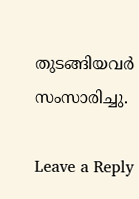തുടങ്ങിയവര്‍ സംസാരിച്ചു.

Leave a Reply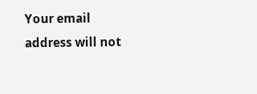Your email address will not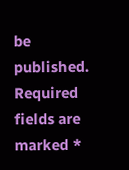be published. Required fields are marked *